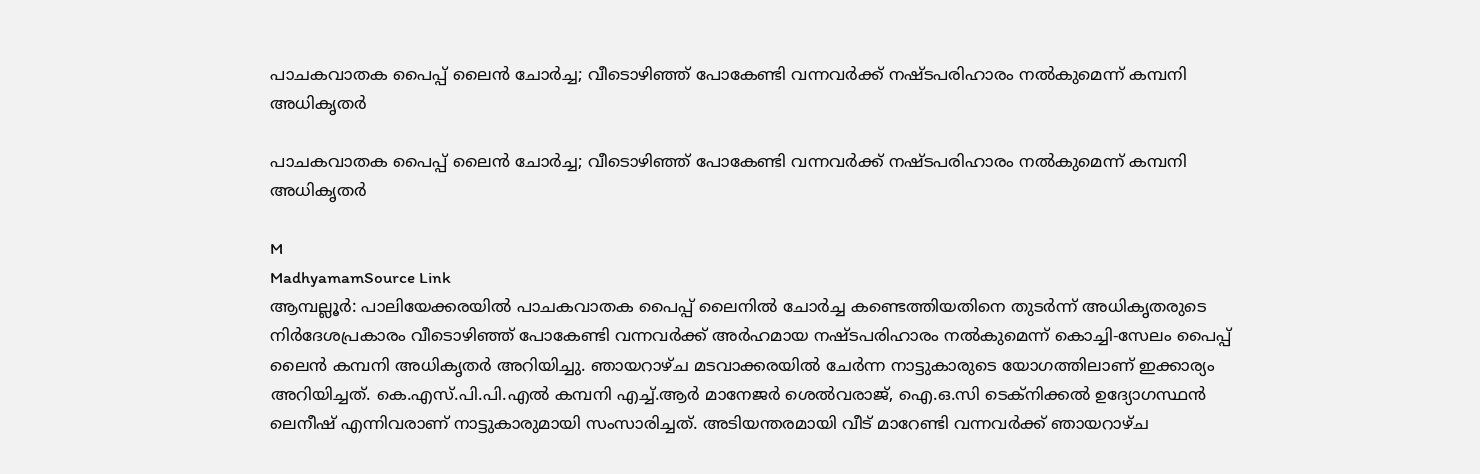പാചകവാതക പൈപ്പ് ലൈൻ ചോർച്ച; വീടൊഴിഞ്ഞ് പോകേണ്ടി വന്നവർക്ക് നഷ്ടപരിഹാരം നൽകുമെന്ന് കമ്പനി അധികൃതർ

പാചകവാതക പൈപ്പ് ലൈൻ ചോർച്ച; വീടൊഴിഞ്ഞ് പോകേണ്ടി വന്നവർക്ക് നഷ്ടപരിഹാരം നൽകുമെന്ന് കമ്പനി അധികൃതർ

M
MadhyamamSource Link
ആമ്പല്ലൂർ: പാലിയേക്കരയിൽ പാചകവാതക പൈപ്പ് ലൈനിൽ ചോർച്ച കണ്ടെത്തിയതിനെ തുടർന്ന് അധികൃതരുടെ നിർദേശപ്രകാരം വീടൊഴിഞ്ഞ് പോകേണ്ടി വന്നവർക്ക് അർഹമായ നഷ്ടപരിഹാരം നൽകുമെന്ന് കൊച്ചി-സേലം പൈപ്പ് ലൈൻ കമ്പനി അധികൃതർ അറിയിച്ചു. ഞായറാഴ്ച മടവാക്കരയിൽ ചേർന്ന നാട്ടുകാരുടെ യോഗത്തിലാണ് ഇക്കാര്യം അറിയിച്ചത്. കെ.എസ്.പി.പി.എൽ കമ്പനി എച്ച്.ആർ മാനേജർ ശെൽവരാജ്, ഐ.ഒ.സി ടെക്നിക്കൽ ഉദ്യോഗസ്ഥൻ ലെനീഷ് എന്നിവരാണ് നാട്ടുകാരുമായി സംസാരിച്ചത്. അടിയന്തരമായി വീട് മാറേണ്ടി വന്നവർക്ക് ഞായറാഴ്ച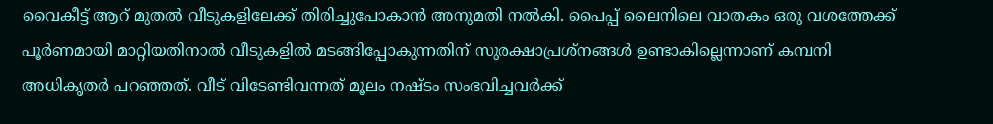വൈകീട്ട് ആറ് മുതൽ വീടുകളിലേക്ക് തിരിച്ചുപോകാൻ അനുമതി നൽകി. പൈപ്പ് ലൈനിലെ വാതകം ഒരു വശത്തേക്ക് പൂർണമായി മാറ്റിയതിനാൽ വീടുകളിൽ മടങ്ങിപ്പോകുന്നതിന് സുരക്ഷാപ്രശ്നങ്ങൾ ഉണ്ടാകില്ലെന്നാണ് കമ്പനി അധികൃതർ പറഞ്ഞത്. വീട് വിടേണ്ടിവന്നത് മൂലം നഷ്ടം സംഭവിച്ചവർക്ക്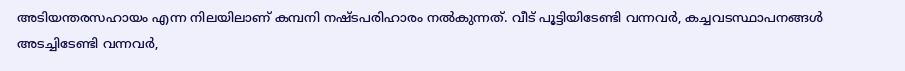അടിയന്തരസഹായം എന്ന നിലയിലാണ് കമ്പനി നഷ്ടപരിഹാരം നൽകുന്നത്. വീട് പൂട്ടിയിടേണ്ടി വന്നവർ, കച്ചവടസ്ഥാപനങ്ങൾ അടച്ചിടേണ്ടി വന്നവർ,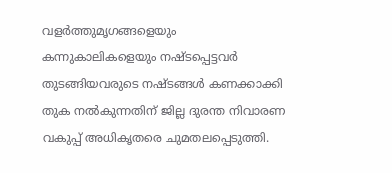വളർത്തുമൃഗങ്ങളെയും കന്നുകാലികളെയും നഷ്ടപ്പെട്ടവർ തുടങ്ങിയവരുടെ നഷ്ടങ്ങൾ കണക്കാക്കി തുക നൽകുന്നതിന് ജില്ല ദുരന്ത നിവാരണ വകുപ്പ് അധികൃതരെ ചുമതലപ്പെടുത്തി.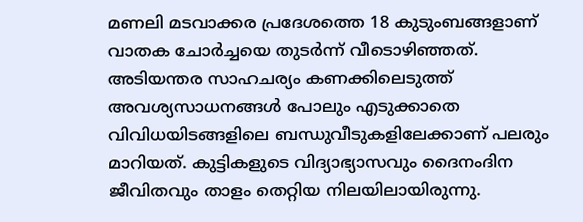മണലി മടവാക്കര പ്രദേശത്തെ 18 കുടുംബങ്ങളാണ് വാതക ചോർച്ചയെ തുടർന്ന് വീടൊഴിഞ്ഞത്. അടിയന്തര സാഹചര്യം കണക്കിലെടുത്ത് അവശ്യസാധനങ്ങൾ പോലും എടുക്കാതെ വിവിധയിടങ്ങളിലെ ബന്ധുവീടുകളിലേക്കാണ് പലരും മാറിയത്. കുട്ടികളുടെ വിദ്യാഭ്യാസവും ദൈനംദിന ജീവിതവും താളം തെറ്റിയ നിലയിലായിരുന്നു.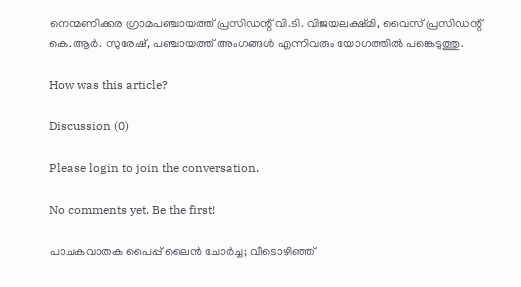നെന്മണിക്കര ഗ്രാമപഞ്ചായത്ത് പ്രസിഡന്റ് വി.ടി. വിജയലക്ഷ്മി, വൈസ് പ്രസിഡന്റ് കെ.ആർ. സുരേഷ്, പഞ്ചായത്ത് അംഗങ്ങൾ എന്നിവരും യോഗത്തിൽ പങ്കെടുത്തു.

How was this article?

Discussion (0)

Please login to join the conversation.

No comments yet. Be the first!

പാചകവാതക പൈപ്പ് ലൈൻ ചോർച്ച; വീടൊഴിഞ്ഞ്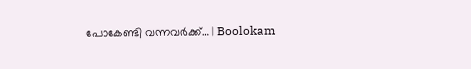പോകേണ്ടി വന്നവർക്ക്… | Boolokam